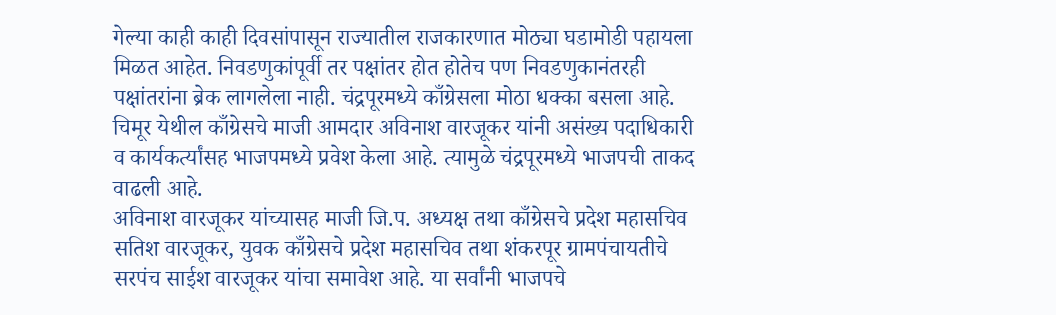गेल्या काही काही दिवसांपासून राज्यातील राजकारणात मोठ्या घडामोडी पहायला मिळत आहेत. निवडणुकांपूर्वी तर पक्षांतर होत होतेच पण निवडणुकानंतरही पक्षांतरांना ब्रेक लागलेला नाही. चंद्रपूरमध्ये काँग्रेसला मोठा धक्का बसला आहे. चिमूर येथील काँग्रेसचे माजी आमदार अविनाश वारजूकर यांनी असंख्य पदाधिकारी व कार्यकर्त्यांसह भाजपमध्ये प्रवेश केला आहे. त्यामुळे चंद्रपूरमध्ये भाजपची ताकद वाढली आहे.
अविनाश वारजूकर यांच्यासह माजी जि.प. अध्यक्ष तथा काँग्रेसचे प्रदेश महासचिव सतिश वारजूकर, युवक काँग्रेसचे प्रदेश महासचिव तथा शंकरपूर ग्रामपंचायतीचे सरपंच साईश वारजूकर यांचा समावेश आहे. या सर्वांनी भाजपचे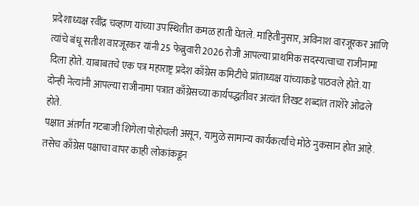प्रदेशाध्यक्ष रवींद्र चव्हाण यांच्या उपस्थितीत कमळ हाती घेतले. माहितीनुसार, अविनाश वारजूरकर आणि त्यांचे बंधू सतीश वारजूरकर यांनी 25 फेब्रुवारी 2026 रोजी आपल्या प्राथमिक सदस्यत्वाचा राजीनामा दिला होते. याबाबतचे एक पत्र महाराष्ट्र प्रदेश काँग्रेस कमिटीचे प्रांताध्यक्ष यांच्याकडे पाठवले होते. या दोन्ही नेत्यांनी आपल्या राजीनामा पत्रात काँग्रेसच्या कार्यपद्धतीवर अत्यंत तिखट शब्दांत ताशेरे ओढले होते.
पक्षात अंतर्गत गटबाजी शिगेला पोहोचली असून, यामुळे सामान्य कार्यकर्त्यांचे मोठे नुकसान होत आहे. तसेच काँग्रेस पक्षाचा वापर काही लोकांकडून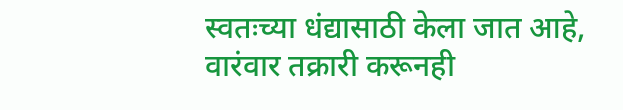स्वतःच्या धंद्यासाठी केला जात आहे, वारंवार तक्रारी करूनही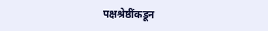पक्षश्रेष्ठींकडून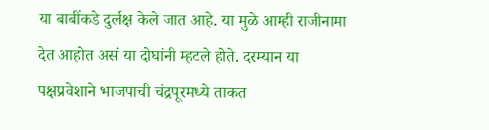या बाबींकडे दुर्लक्ष केले जात आहे. या मुळे आम्ही राजीनामा देत आहोत असं या दोघांनी म्हटले होते. दरम्यान या पक्षप्रवेशाने भाजपाची चंद्रपूरमध्ये ताकत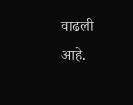वाढली आहे.